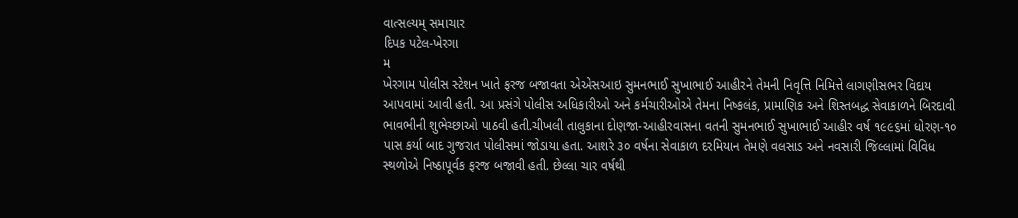વાત્સલ્યમ્ સમાચાર
દિપક પટેલ-ખેરગા
મ
ખેરગામ પોલીસ સ્ટેશન ખાતે ફરજ બજાવતા એએસઆઇ સુમનભાઈ સુખાભાઈ આહીરને તેમની નિવૃત્તિ નિમિત્તે લાગણીસભર વિદાય આપવામાં આવી હતી. આ પ્રસંગે પોલીસ અધિકારીઓ અને કર્મચારીઓએ તેમના નિષ્કલંક, પ્રામાણિક અને શિસ્તબદ્ધ સેવાકાળને બિરદાવી ભાવભીની શુભેચ્છાઓ પાઠવી હતી.ચીખલી તાલુકાના દોણજા-આહીરવાસના વતની સુમનભાઈ સુખાભાઈ આહીર વર્ષ ૧૯૯૬માં ધોરણ-૧૦ પાસ કર્યા બાદ ગુજરાત પોલીસમાં જોડાયા હતા. આશરે ૩૦ વર્ષના સેવાકાળ દરમિયાન તેમણે વલસાડ અને નવસારી જિલ્લામાં વિવિધ સ્થળોએ નિષ્ઠાપૂર્વક ફરજ બજાવી હતી. છેલ્લા ચાર વર્ષથી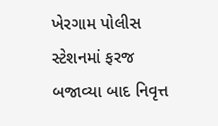ખેરગામ પોલીસ સ્ટેશનમાં ફરજ બજાવ્યા બાદ નિવૃત્ત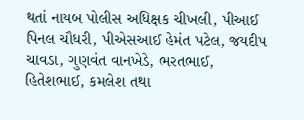થતાં નાયબ પોલીસ અધિક્ષક ચીખલી, પીઆઈ પિનલ ચૌધરી, પીએસઆઈ હેમંત પટેલ, જયદીપ ચાવડા, ગુણવંત વાનખેડે, ભરતભાઈ, હિતેશભાઈ, કમલેશ તથા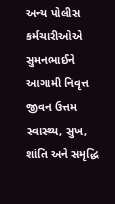અન્ય પોલીસ કર્મચારીઓએ સુમનભાઈને આગામી નિવૃત્ત જીવન ઉત્તમ સ્વાસ્થ્ય, સુખ, શાંતિ અને સમૃદ્ધિ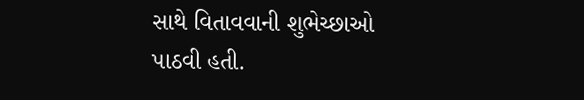સાથે વિતાવવાની શુભેચ્છાઓ પાઠવી હતી.